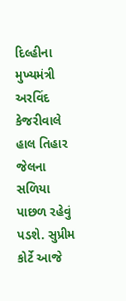દિલ્હીના મુખ્યમંત્રી અરવિંદ કેજરીવાલે હાલ તિહાર જેલના સળિયા પાછળ રહેવું પડશે. સુપ્રીમ કોર્ટે આજે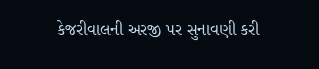કેજરીવાલની અરજી પર સુનાવણી કરી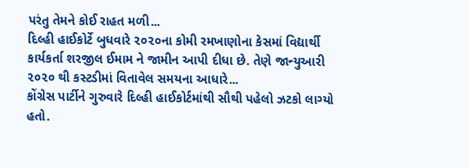પરંતુ તેમને કોઈ રાહત મળી...
દિલ્હી હાઈકોર્ટે બુધવારે ૨૦૨૦ના કોમી રમખાણોના કેસમાં વિદ્યાર્થી કાર્યકર્તા શરજીલ ઈમામ ને જામીન આપી દીધા છે. તેણે જાન્યુઆરી ૨૦૨૦ થી કસ્ટડીમાં વિતાવેલ સમયના આધારે...
કોંગ્રેસ પાર્ટીને ગુરુવારે દિલ્હી હાઈકોર્ટમાંથી સૌથી પહેલો ઝટકો લાગ્યો હતો.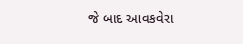જે બાદ આવકવેરા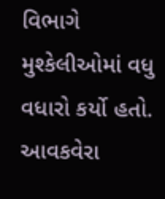વિભાગે મુશ્કેલીઓમાં વધુ વધારો કર્યો હતો. આવકવેરા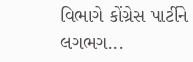વિભાગે કોંગ્રેસ પાર્ટીને લગભગ...